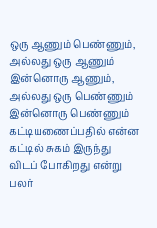ஒரு ஆணும் பெண்ணும், அல்லது ஒரு ஆணும் இன்னொரு ஆணும், அல்லது ஒரு பெண்ணும் இன்னொரு பெண்ணும் கட்டியணைப்பதில் என்ன கட்டில் சுகம் இருந்து விடப் போகிறது என்று பலர்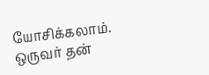யோசிக்கலாம்.
ஒருவர் தன்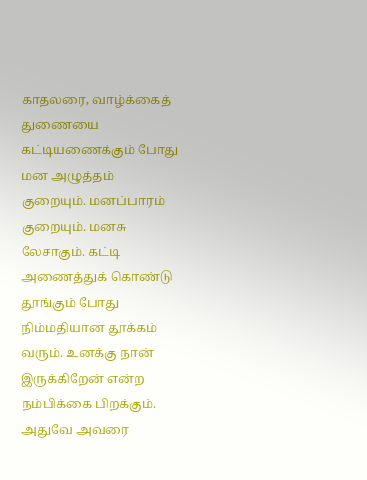காதலரை, வாழ்க்கைத் துணையை கட்டியணைக்கும் போது மன அழுத்தம் குறையும். மனப்பாரம் குறையும். மனசு லேசாகும். கட்டி அணைத்துக் கொண்டு தூங்கும் போது நிம்மதியான தூக்கம் வரும். உனக்கு நான் இருக்கிறேன் என்ற நம்பிக்கை பிறக்கும். அதுவே அவரை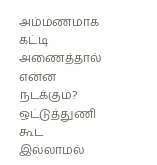அம்மணமாக கட்டி அணைத்தால் என்ன நடக்கும்?
ஒட்டுத்துணி கூட இல்லாமல்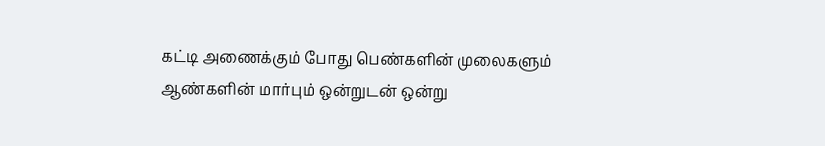கட்டி அணைக்கும் போது பெண்களின் முலைகளும் ஆண்களின் மார்பும் ஒன்றுடன் ஒன்று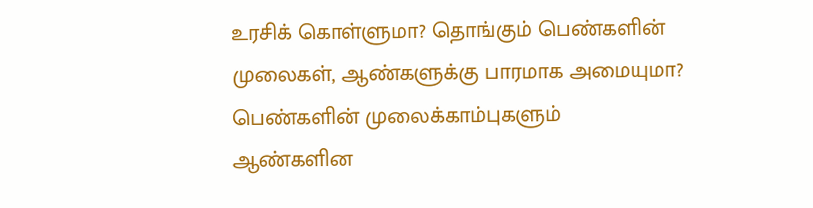உரசிக் கொள்ளுமா? தொங்கும் பெண்களின் முலைகள், ஆண்களுக்கு பாரமாக அமையுமா? பெண்களின் முலைக்காம்புகளும் ஆண்களின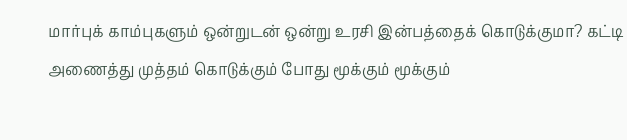மார்புக் காம்புகளும் ஒன்றுடன் ஒன்று உரசி இன்பத்தைக் கொடுக்குமா? கட்டி அணைத்து முத்தம் கொடுக்கும் போது மூக்கும் மூக்கும்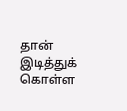தான் இடித்துக் கொள்ள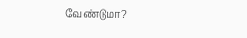வேண்டுமா?